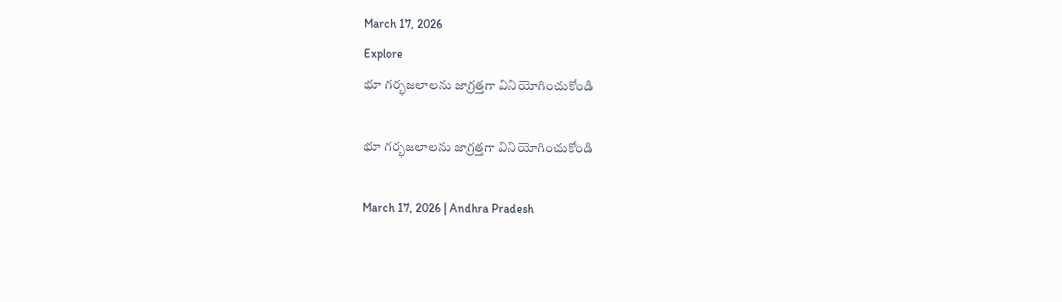March 17, 2026
Explore
భూ గర్భజలాలను జాగ్రత్తగా వినియోగించుకోండి

భూ గర్భజలాలను జాగ్రత్తగా వినియోగించుకోండి

March 17, 2026 | Andhra Pradesh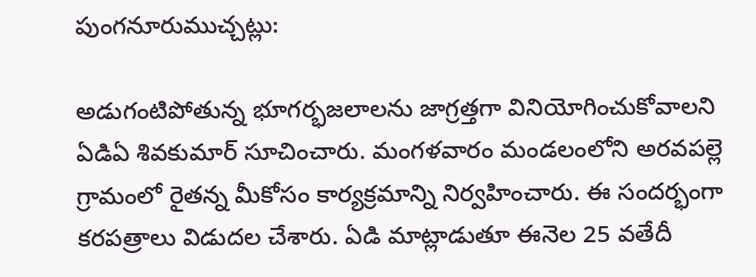పుంగనూరుముచ్చట్లు:

అడుగంటిపోతున్న భూగర్భజలాలను జాగ్రత్తగా వినియోగించుకోవాలని ఏడిఏ శివకుమార్‌ సూచించారు. మంగళవారం మండలంలోని అరవపల్లె గ్రామంలో రైతన్న మీకోసం కార్యక్రమాన్ని నిర్వహించారు. ఈ సందర్భంగా కరపత్రాలు విడుదల చేశారు. ఏడి మాట్లాడుతూ ఈనెల 25 వతేదీ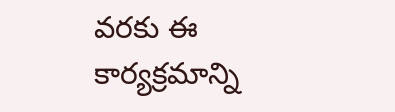వరకు ఈ కార్యక్రమాన్ని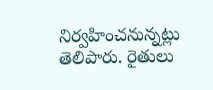నిర్వహించనున్నట్లు తెలిపారు. రైతులు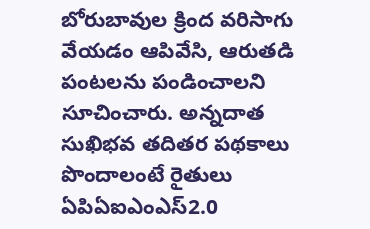బోరుబావుల క్రింద వరిసాగు వేయడం ఆపివేసి, ఆరుతడి పంటలను పండించాలని సూచించారు. అన్నదాత సుఖిభవ తదితర పథకాలు పొందాలంటే రైతులు ఏపిఏఐఎంఎస్‌2.0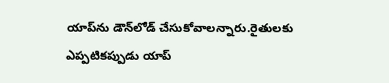యాప్‌ను డౌన్‌లోడ్‌ చేసుకోవాలన్నారు.రైతులకు ఎప్పటికప్పుడు యాప్‌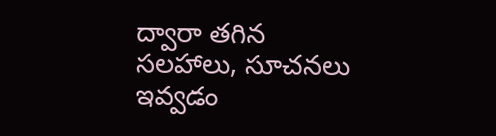ద్వారా తగిన సలహాలు, సూచనలు ఇవ్వడం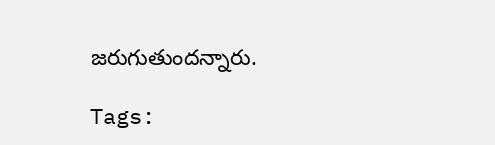జరుగుతుందన్నారు.

Tags: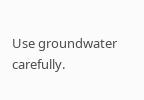Use groundwater carefully.